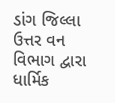ડાંગ જિલ્લા ઉત્તર વન વિભાગ દ્વારા ધાર્મિક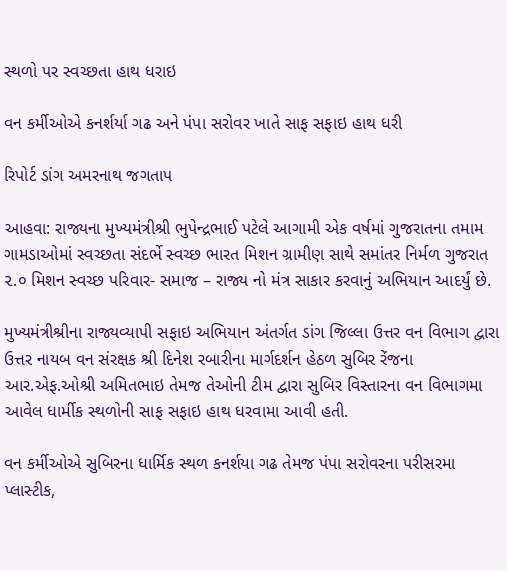સ્થળો પર સ્વચ્છતા હાથ ધરાઇ

વન કર્મીઓએ કનર્શર્યા ગઢ અને પંપા સરોવર ખાતે સાફ સફાઇ હાથ ધરી

રિપોર્ટ ડાંગ અમરનાથ જગતાપ

આહવા: રાજ્યના મુખ્યમંત્રીશ્રી ભુપેન્દ્રભાઈ પટેલે આગામી એક વર્ષમાં ગુજરાતના તમામ ગામડાઓમાં સ્વચ્છતા સંદર્ભે સ્વચ્છ ભારત મિશન ગ્રામીણ સાથે સમાંતર નિર્મળ ગુજરાત ૨.૦ મિશન સ્વચ્છ પરિવાર- સમાજ – રાજ્ય નો મંત્ર સાકાર કરવાનું અભિયાન આદર્યું છે.

મુખ્યમંત્રીશ્રીના રાજ્યવ્યાપી સફાઇ અભિયાન અંતર્ગત ડાંગ જિલ્લા ઉત્તર વન વિભાગ દ્વારા ઉત્તર નાયબ વન સંરક્ષક શ્રી દિનેશ રબારીના માર્ગદર્શન હેઠળ સુબિર રેંજના આર.એફ.ઓશ્રી અમિતભાઇ તેમજ તેઓની ટીમ દ્વારા સુબિર વિસ્તારના વન વિભાગમા આવેલ ધાર્મીક સ્થળોની સાફ સફાઇ હાથ ધરવામા આવી હતી.

વન કર્મીઓએ સુબિરના ધાર્મિક સ્થળ કનર્શયા ગઢ તેમજ પંપા સરોવરના પરીસરમા પ્લાસ્ટીક,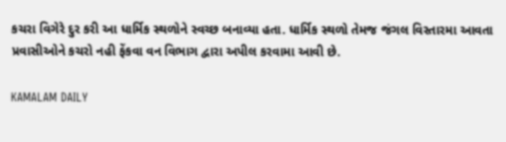કચરા વિગેરે દુર કરી આ ધાર્મિક સ્થળોને સ્વચ્છ બનાવ્યા હતા. ધાર્મિક સ્થળો તેમજ જંગલ વિસ્તારમા આવતા પ્રવાસીઓને કચરો નહી ફેંકવા વન વિભાગ દ્વારા અપીલ કરવામા આવી છે.

KAMALAM DAILY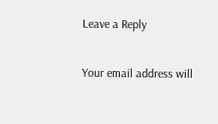Leave a Reply

Your email address will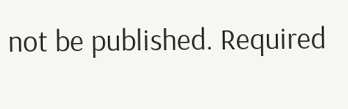not be published. Required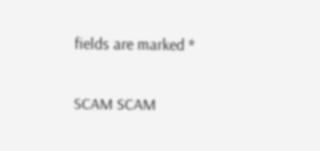fields are marked *

SCAM SCAM